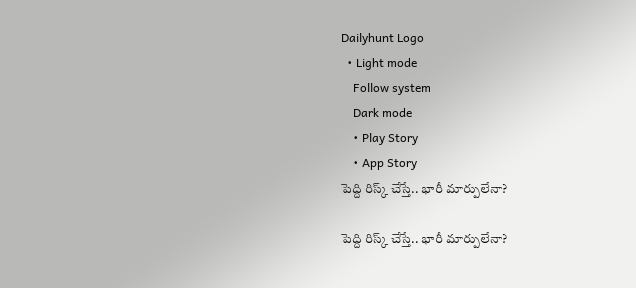Dailyhunt Logo
  • Light mode
    Follow system
    Dark mode
    • Play Story
    • App Story
పెద్ది రిస్క్ చేస్తే.. భారీ మార్పులేనా?

పెద్ది రిస్క్ చేస్తే.. భారీ మార్పులేనా?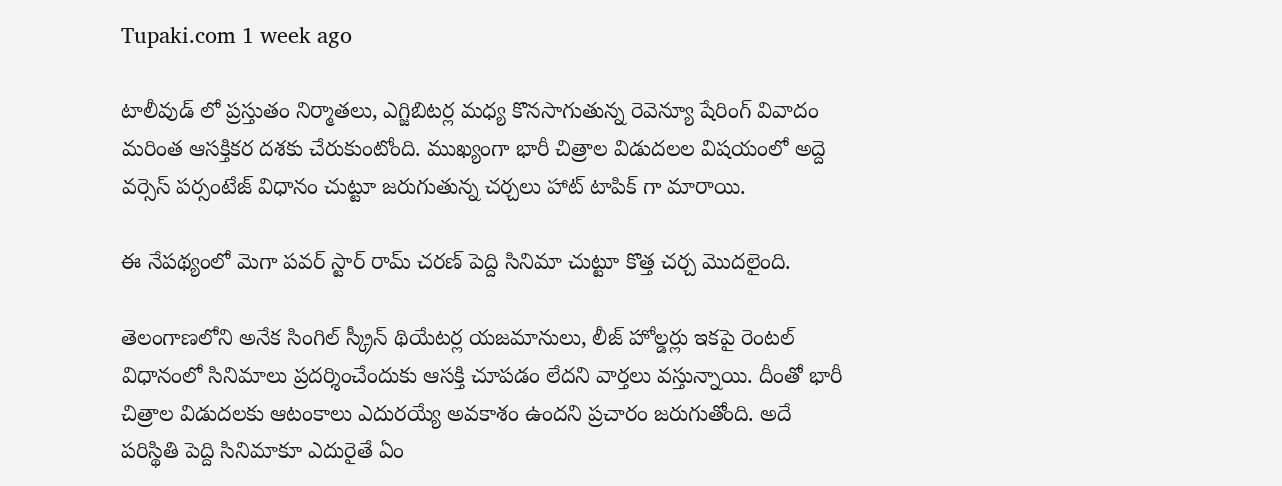Tupaki.com 1 week ago

టాలీవుడ్‌ లో ప్రస్తుతం నిర్మాతలు, ఎగ్జిబిటర్ల మధ్య కొనసాగుతున్న రెవెన్యూ షేరింగ్ వివాదం మరింత ఆసక్తికర దశకు చేరుకుంటోంది. ముఖ్యంగా భారీ చిత్రాల విడుదలల విషయంలో అద్దె వర్సెస్ పర్సంటేజ్ విధానం చుట్టూ జరుగుతున్న చర్చలు హాట్ టాపిక్‌ గా మారాయి.

ఈ నేపథ్యంలో మెగా పవర్ స్టార్ రామ్ చరణ్ పెద్ది సినిమా చుట్టూ కొత్త చర్చ మొదలైంది.

తెలంగాణలోని అనేక సింగిల్ స్క్రీన్ థియేటర్ల యజమానులు, లీజ్ హోల్డర్లు ఇకపై రెంటల్ విధానంలో సినిమాలు ప్రదర్శించేందుకు ఆసక్తి చూపడం లేదని వార్తలు వస్తున్నాయి. దీంతో భారీ చిత్రాల విడుదలకు ఆటంకాలు ఎదురయ్యే అవకాశం ఉందని ప్రచారం జరుగుతోంది. అదే పరిస్థితి పెద్ది సినిమాకూ ఎదురైతే ఏం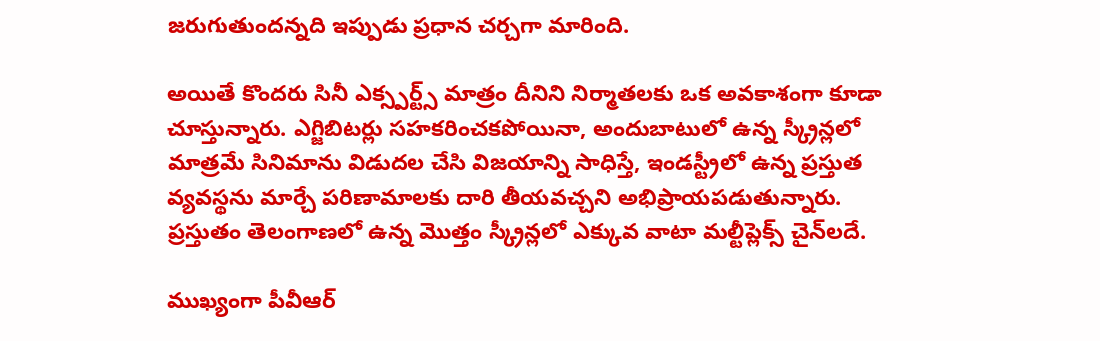జరుగుతుందన్నది ఇప్పుడు ప్రధాన చర్చగా మారింది.

అయితే కొందరు సినీ ఎక్స్పర్ట్స్ మాత్రం దీనిని నిర్మాతలకు ఒక అవకాశంగా కూడా చూస్తున్నారు. ఎగ్జిబిటర్లు సహకరించకపోయినా, అందుబాటులో ఉన్న స్క్రీన్లలో మాత్రమే సినిమాను విడుదల చేసి విజయాన్ని సాధిస్తే, ఇండస్ట్రీలో ఉన్న ప్రస్తుత వ్యవస్థను మార్చే పరిణామాలకు దారి తీయవచ్చని అభిప్రాయపడుతున్నారు. ప్రస్తుతం తెలంగాణలో ఉన్న మొత్తం స్క్రీన్లలో ఎక్కువ వాటా మల్టీప్లెక్స్ చైన్‌లదే.

ముఖ్యంగా పీవీఆర్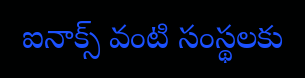ఐనాక్స్ వంటి సంస్థలకు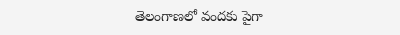తెలంగాణలో వందకు పైగా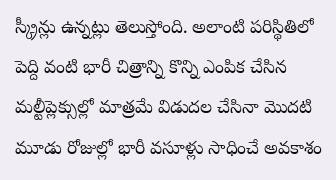స్క్రీన్లు ఉన్నట్లు తెలుస్తోంది. అలాంటి పరిస్థితిలో పెద్ది వంటి భారీ చిత్రాన్ని కొన్ని ఎంపిక చేసిన మల్టీప్లెక్సుల్లో మాత్రమే విడుదల చేసినా మొదటి మూడు రోజుల్లో భారీ వసూళ్లు సాధించే అవకాశం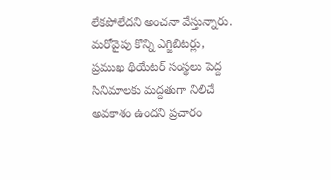లేకపోలేదని అంచనా వేస్తున్నారు. మరోవైపు కొన్ని ఎగ్జిబిటర్లు, ప్రముఖ థియేటర్ సంస్థలు పెద్ద సినిమాలకు మద్దతుగా నిలిచే అవకాశం ఉందని ప్రచారం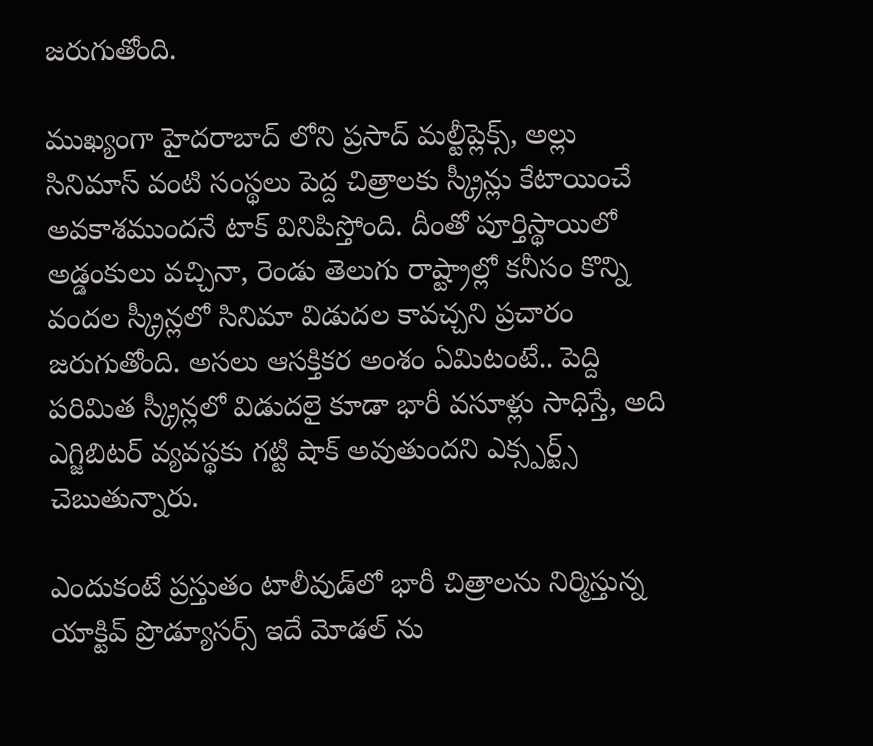జరుగుతోంది.

ముఖ్యంగా హైదరాబాద్‌ లోని ప్రసాద్ మల్టీప్లెక్స్‌, అల్లు సినిమాస్ వంటి సంస్థలు పెద్ద చిత్రాలకు స్క్రీన్లు కేటాయించే అవకాశముందనే టాక్ వినిపిస్తోంది. దీంతో పూర్తిస్థాయిలో అడ్డంకులు వచ్చినా, రెండు తెలుగు రాష్ట్రాల్లో కనీసం కొన్ని వందల స్క్రీన్లలో సినిమా విడుదల కావచ్చని ప్రచారం జరుగుతోంది. అసలు ఆసక్తికర అంశం ఏమిటంటే.. పెద్ది పరిమిత స్క్రీన్లలో విడుదలై కూడా భారీ వసూళ్లు సాధిస్తే, అది ఎగ్జిబిటర్ వ్యవస్థకు గట్టి షాక్ అవుతుందని ఎక్స్పర్ట్స్ చెబుతున్నారు.

ఎందుకంటే ప్రస్తుతం టాలీవుడ్‌లో భారీ చిత్రాలను నిర్మిస్తున్న యాక్టివ్ ప్రొడ్యూసర్స్ ఇదే మోడల్‌ ను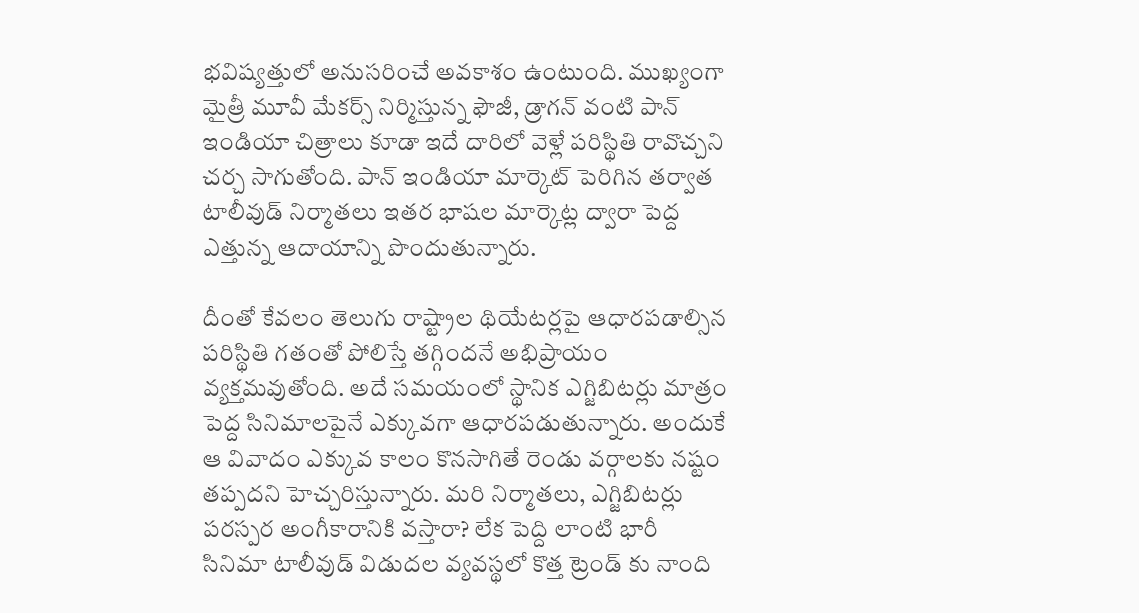భవిష్యత్తులో అనుసరించే అవకాశం ఉంటుంది. ముఖ్యంగా మైత్రీ మూవీ మేకర్స్ నిర్మిస్తున్న ఫౌజీ, డ్రాగన్ వంటి పాన్ ఇండియా చిత్రాలు కూడా ఇదే దారిలో వెళ్లే పరిస్థితి రావొచ్చని చర్చ సాగుతోంది. పాన్ ఇండియా మార్కెట్ పెరిగిన తర్వాత టాలీవుడ్ నిర్మాతలు ఇతర భాషల మార్కెట్ల ద్వారా పెద్ద ఎత్తున్న ఆదాయాన్ని పొందుతున్నారు.

దీంతో కేవలం తెలుగు రాష్ట్రాల థియేటర్లపై ఆధారపడాల్సిన పరిస్థితి గతంతో పోలిస్తే తగ్గిందనే అభిప్రాయం వ్యక్తమవుతోంది. అదే సమయంలో స్థానిక ఎగ్జిబిటర్లు మాత్రం పెద్ద సినిమాలపైనే ఎక్కువగా ఆధారపడుతున్నారు. అందుకే ఆ వివాదం ఎక్కువ కాలం కొనసాగితే రెండు వర్గాలకు నష్టం తప్పదని హెచ్చరిస్తున్నారు. మరి నిర్మాతలు, ఎగ్జిబిటర్లు పరస్పర అంగీకారానికి వస్తారా? లేక పెద్ది లాంటి భారీ సినిమా టాలీవుడ్ విడుదల వ్యవస్థలో కొత్త ట్రెండ్‌ కు నాంది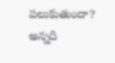పలుకుతుందా? అన్నది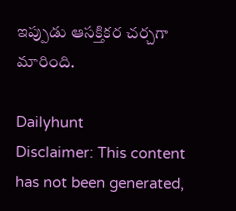ఇప్పుడు ఆసక్తికర చర్చగా మారింది.

Dailyhunt
Disclaimer: This content has not been generated,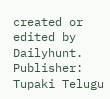created or edited by Dailyhunt. Publisher: Tupaki Telugu